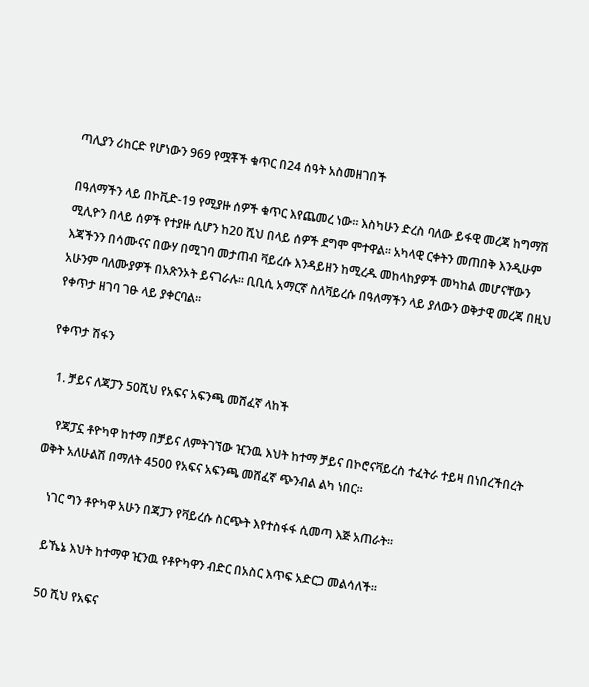ጣሊያን ሪከርድ የሆነውን 969 የሟቾች ቁጥር በ24 ሰዓት አስመዘገበች

በዓለማችን ላይ በኮቪድ-19 የሚያዙ ሰዎች ቁጥር እየጨመረ ነው። እስካሁን ድረስ ባለው ይፋዊ መረጃ ከግማሽ ሚሊዮን በላይ ሰዎች የተያዙ ሲሆን ከ20 ሺህ በላይ ሰዎች ደግሞ ሞተዋል። አካላዊ ርቀትን መጠበቅ እንዲሁም እጃችንን በሳሙናና በውሃ በሚገባ መታጠብ ቫይረሱ እንዳይዘን ከሚረዱ መከላከያዎች መካከል መሆናቸውን አሁንም ባለሙያዎች በአጽንኦት ይናገራሉ። ቢቢሲ አማርኛ ስለቫይረሱ በዓለማችን ላይ ያለውን ወቅታዊ መረጃ በዚህ የቀጥታ ዘገባ ገፁ ላይ ያቀርባል።

የቀጥታ ሽፋን

  1. ቻይና ለጃፓን 50ሺህ የአፍና አፍንጫ መሸፈኛ ላከች

    የጃፓኗ ቶዮካዋ ከተማ በቻይና ለምትገኘው ዢንዉ እህት ከተማ ቻይና በኮሮናቫይረስ ተፈትራ ተይዛ በነበረችበረት ወቅት አለሁልሽ በማለት 4500 የአፍና አፍንጫ መሸፈኛ ጭንብል ልካ ነበር።

    ነገር ግን ቶዮካዋ አሁን በጃፓን የቫይረሱ ስርጭት እየተስፋፋ ሲመጣ እጅ አጠራት።

    ይኼኔ እህት ከተማዋ ዢንዉ የቶዮካዋን ብድር በአስር እጥፍ አድርጋ መልሳለች።

    50 ሺህ የአፍና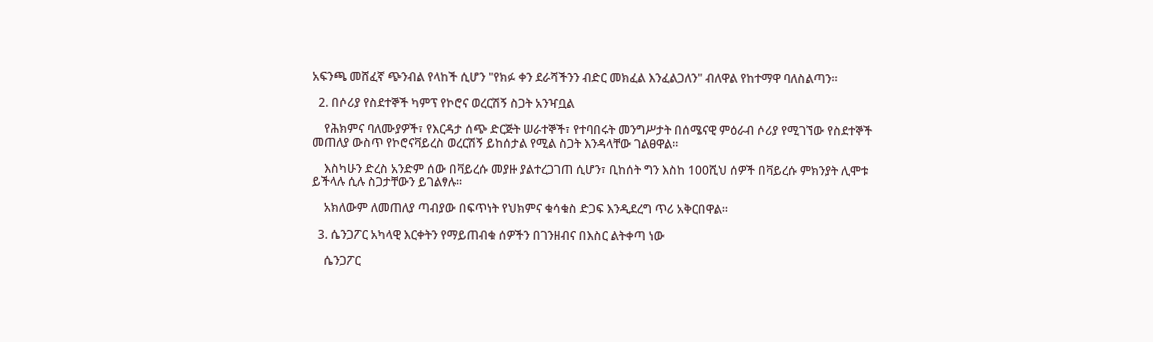አፍንጫ መሸፈኛ ጭንብል የላከች ሲሆን "የክፉ ቀን ደራሻችንን ብድር መክፈል እንፈልጋለን" ብለዋል የከተማዋ ባለስልጣን።

  2. በሶሪያ የስደተኞች ካምፕ የኮሮና ወረርሽኝ ስጋት አንዣቧል

    የሕክምና ባለሙያዎች፣ የእርዳታ ሰጭ ድርጅት ሠራተኞች፣ የተባበሩት መንግሥታት በሰሜናዊ ምዕራብ ሶሪያ የሚገኘው የስደተኞች መጠለያ ውስጥ የኮሮናቫይረስ ወረርሽኝ ይከሰታል የሚል ስጋት እንዳላቸው ገልፀዋል።

    እስካሁን ድረስ አንድም ሰው በቫይረሱ መያዙ ያልተረጋገጠ ሲሆን፣ ቢከሰት ግን እስከ 100ሺህ ሰዎች በቫይረሱ ምክንያት ሊሞቱ ይችላሉ ሲሉ ስጋታቸውን ይገልፃሉ።

    አክለውም ለመጠለያ ጣብያው በፍጥነት የህክምና ቁሳቁስ ድጋፍ እንዲደረግ ጥሪ አቅርበዋል።

  3. ሴንጋፖር አካላዊ እርቀትን የማይጠብቁ ሰዎችን በገንዘብና በእስር ልትቀጣ ነው

    ሴንጋፖር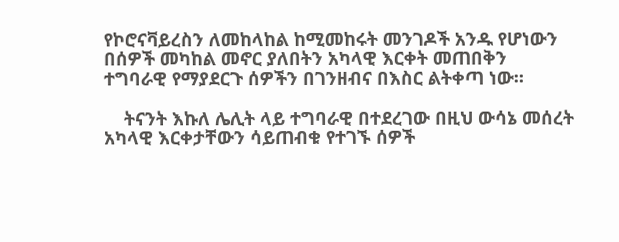የኮሮናቫይረስን ለመከላከል ከሚመከሩት መንገዶች አንዱ የሆነውን በሰዎች መካከል መኖር ያለበትን አካላዊ እርቀት መጠበቅን ተግባራዊ የማያደርጉ ሰዎችን በገንዘብና በእስር ልትቀጣ ነው።

    ትናንት እኩለ ሌሊት ላይ ተግባራዊ በተደረገው በዚህ ውሳኔ መሰረት አካላዊ እርቀታቸውን ሳይጠብቁ የተገኙ ሰዎች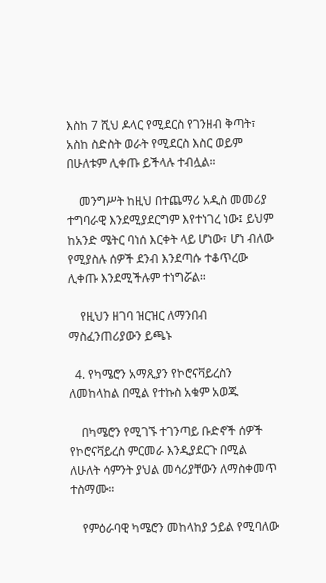እስከ 7 ሺህ ዶላር የሚደርስ የገንዘብ ቅጣት፣ አስከ ስድስት ወራት የሚደርስ እስር ወይም በሁለቱም ሊቀጡ ይችላሉ ተብሏል።

    መንግሥት ከዚህ በተጨማሪ አዲስ መመሪያ ተግባራዊ እንደሚያደርግም እየተነገረ ነው፤ ይህም ከአንድ ሜትር ባነሰ እርቀት ላይ ሆነው፣ ሆነ ብለው የሚያስሉ ሰዎች ደንብ እንደጣሱ ተቆጥረው ሊቀጡ እንደሚችሉም ተነግሯል።

    የዚህን ዘገባ ዝርዝር ለማንበብ ማስፈንጠሪያውን ይጫኑ

  4. የካሜሮን አማጺያን የኮሮናቫይረስን ለመከላከል በሚል የተኩስ አቁም አወጁ

    በካሜሮን የሚገኙ ተገንጣይ ቡድኖች ሰዎች የኮሮናቫይረስ ምርመራ እንዲያደርጉ በሚል ለሁለት ሳምንት ያህል መሳሪያቸውን ለማስቀመጥ ተስማሙ።

    የምዕራባዊ ካሜሮን መከላከያ ኃይል የሚባለው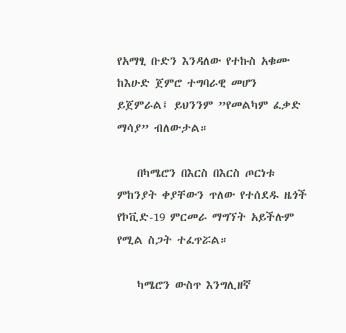የአማፂ ቡድን እንዳለው የተኩስ አቁሙ ከእሁድ ጀምሮ ተግባራዊ መሆን ይጀምራል፤ ይህንንም ”የመልካም ፈቃድ ማሳያ” ብለውታል።

    በካሜሮን በእርስ በእርስ ጦርነቱ ምከንያት ቀያቸውን ጥለው የተሰደዱ ዜጎች የኮቪድ-19 ምርመራ ማግኘት አይችሉም የሚል ስጋት ተፈጥሯል።

    ካሜሮን ውስጥ እንግሊዘኛ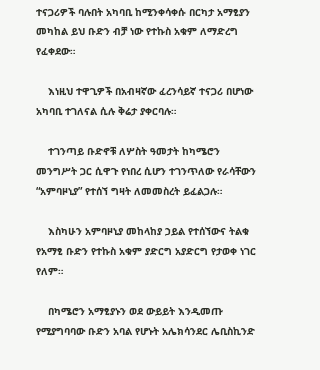ተናጋሪዎች ባሉበት አካባቢ ከሚንቀሳቀሱ በርካታ አማፂያን መካከል ይህ ቡድን ብቻ ነው የተኩስ አቁም ለማድረግ የፈቀደው።

    እነዚህ ተዋጊዎች በአብዛኛው ፈረንሳይኛ ተናጋሪ በሆነው አካባቢ ተገለናል ሲሉ ቅሬታ ያቀርባሉ።

    ተገንጣይ ቡድኖቹ ለሦስት ዓመታት ከካሜሮን መንግሥት ጋር ሲዋጉ የነበረ ሲሆን ተገንጥለው የራሳቸውን “አምባዞኒያ” የተሰኘ ግዛት ለመመስረት ይፈልጋሉ።

    እስካሁን አምባዞኒያ መከላከያ ኃይል የተሰኘውና ትልቁ የአማፂ ቡድን የተኩስ አቁም ያድርግ አያድርግ የታወቀ ነገር የለም።

    በካሜሮን አማፂያኑን ወደ ውይይት እንዲመጡ የሚያግባባው ቡድን አባል የሆኑት አሌክሳንደር ሌቢስኪንድ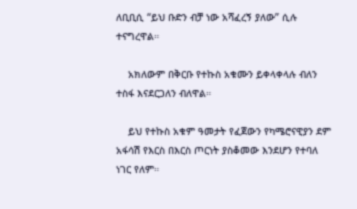ለቢቢሲ “ይህ ቡድን ብቻ ነው አሻፈረኝ ያለው” ሲሉ ተናግረዋል።

    አክለውም በቅርቡ የተኩስ አቁሙን ይቀላቀላሉ ብለን ተስፋ እናደርጋለን ብለዋል።

    ይህ የተኩስ አቁም ዓመታት የፈጀውን የካሜሮናዊያን ደም አፋሳሽ የእርስ በእርስ ጦርነት ያስቆመው እንደሆን የተባለ ነገር የለም።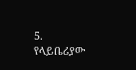5. የላይቤሪያው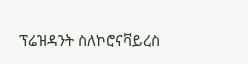ፕሬዝዳንት ስለኮሮናቫይረስ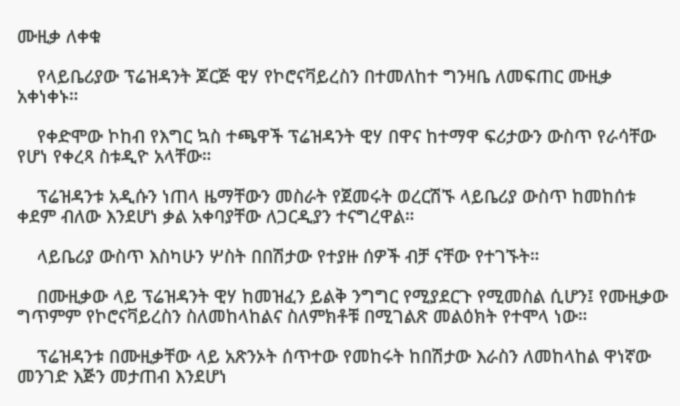ሙዚቃ ለቀቁ

    የላይቤሪያው ፕሬዝዳንት ጆርጅ ዊሃ የኮሮናቫይረስን በተመለከተ ግንዛቤ ለመፍጠር ሙዚቃ አቀነቀኑ።

    የቀድሞው ኮከብ የእግር ኳስ ተጫዋች ፕሬዝዳንት ዊሃ በዋና ከተማዋ ፍሪታውን ውስጥ የራሳቸው የሆነ የቀረጻ ስቱዲዮ አላቸው።

    ፕሬዝዳንቱ አዲሱን ነጠላ ዜማቸውን መስራት የጀመሩት ወረርሽኙ ላይቤሪያ ውስጥ ከመከሰቱ ቀደም ብለው እንደሆነ ቃል አቀባያቸው ለጋርዲያን ተናግረዋል።

    ላይቤሪያ ውስጥ እስካሁን ሦስት በበሽታው የተያዙ ሰዎች ብቻ ናቸው የተገኙት።

    በሙዚቃው ላይ ፕሬዝዳንት ዊሃ ከመዝፈን ይልቅ ንግግር የሚያደርጉ የሚመስል ሲሆን፤ የሙዚቃው ግጥምም የኮሮናቫይረስን ስለመከላከልና ስለምክቶቹ በሚገልጽ መልዕክት የተሞላ ነው።

    ፕሬዝዳንቱ በሙዚቃቸው ላይ አጽንኦት ሰጥተው የመከሩት ከበሽታው እራስን ለመከላከል ዋነኛው መንገድ እጅን መታጠብ እንደሆነ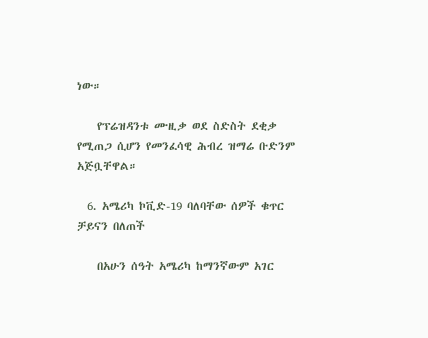ነው።

    የፕሬዝዳንቱ ሙዚቃ ወደ ስድስት ደቂቃ የሚጠጋ ሲሆን የመንፈሳዊ ሕብረ ዝማሬ ቡድንም አጅቧቸዋል።

  6. አሜሪካ ኮቪድ-19 ባለባቸው ሰዎች ቁጥር ቻይናን በለጠች

    በአሁን ሰዓት አሜሪካ ከማንኛውም አገር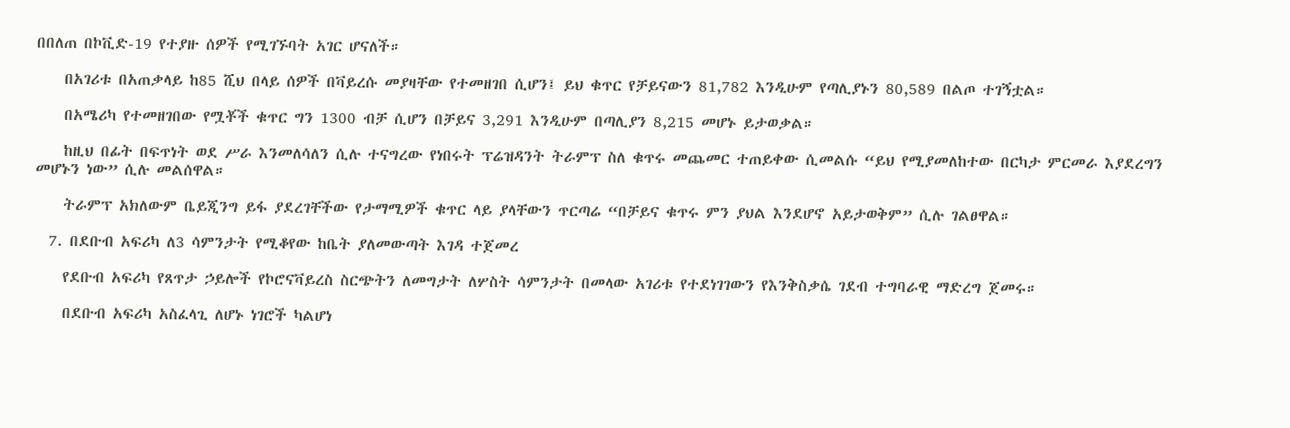በበለጠ በኮቪድ-19 የተያዙ ሰዎች የሚገኙባት አገር ሆናለች።

    በአገሪቱ በአጠቃላይ ከ85 ሺህ በላይ ሰዎች በቫይረሱ መያዛቸው የተመዘገበ ሲሆን፤ ይህ ቁጥር የቻይናውን 81,782 እንዲሁም የጣሊያኑን 80,589 በልጦ ተገኝቷል።

    በአሜሪካ የተመዘገበው የሟቾች ቁጥር ግን 1300 ብቻ ሲሆን በቻይና 3,291 እንዲሁም በጣሊያን 8,215 መሆኑ ይታወቃል።

    ከዚህ በፊት በፍጥነት ወደ ሥራ እንመለሳለን ሲሉ ተናግረው የነበሩት ፕሬዝዳንት ትራምፕ ስለ ቁጥሩ መጨመር ተጠይቀው ሲመልሱ “ይህ የሚያመለከተው በርካታ ምርመራ እያደረግን መሆኑን ነው” ሲሉ መልሰዋል።

    ትራምፕ አክለውም ቤይጂንግ ይፋ ያደረገቸችው የታማሚዎች ቁጥር ላይ ያላቸውን ጥርጣሬ “በቻይና ቁጥሩ ምን ያህል እንደሆኖ አይታወቅም” ሲሉ ገልፀዋል።

  7. በደቡብ አፍሪካ ለ3 ሳምንታት የሚቆየው ከቤት ያለመውጣት እገዳ ተጀመረ

    የደቡብ አፍሪካ የጸጥታ ኃይሎች የኮሮናቫይረስ ስርጭትን ለመግታት ለሦስት ሳምንታት በመላው አገሪቱ የተደነገገውን የእንቅስቃሴ ገደብ ተግባራዊ ማድረግ ጀመሩ።

    በደቡብ አፍሪካ አስፈላጊ ለሆኑ ነገሮች ካልሆነ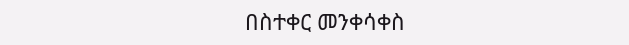በስተቀር መንቀሳቀስ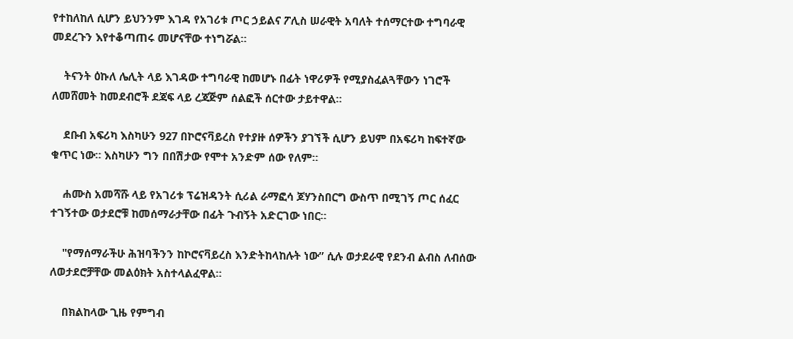የተከለከለ ሲሆን ይህንንም እገዳ የአገሪቱ ጦር ኃይልና ፖሊስ ሠራዊት አባለት ተሰማርተው ተግባራዊ መደረጉን እየተቆጣጠሩ መሆናቸው ተነግሯል።

    ትናንት ዕኩለ ሌሊት ላይ እገዳው ተግባራዊ ከመሆኑ በፊት ነዋሪዎች የሚያስፈልጓቸውን ነገሮች ለመሸመት ከመደብሮች ደጃፍ ላይ ረጃጅም ሰልፎች ሰርተው ታይተዋል።

    ደቡብ አፍሪካ እስካሁን 927 በኮሮናቫይረስ የተያዙ ሰዎችን ያገኘች ሲሆን ይህም በአፍሪካ ከፍተኛው ቁጥር ነው። እስካሁን ግን በበሽታው የሞተ አንድም ሰው የለም።

    ሐሙስ አመሻሹ ላይ የአገሪቱ ፕሬዝዳንት ሲሪል ራማፎሳ ጆሃንስበርግ ውስጥ በሚገኝ ጦር ሰፈር ተገኝተው ወታደሮቹ ከመሰማራታቸው በፊት ጉብኝት አድርገው ነበር።

    "የማሰማራችሁ ሕዝባችንን ከኮሮናቫይረስ እንድትከላከሉት ነው” ሲሉ ወታደራዊ የደንብ ልብስ ለብሰው ለወታደሮቻቸው መልዕክት አስተላልፈዋል።

    በክልከላው ጊዜ የምግብ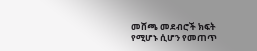መሸጫ መደብሮች ክፍት የሚሆኑ ሲሆን የመጠጥ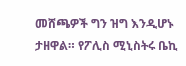መሸጫዎች ግን ዝግ እንዲሆኑ ታዘዋል። የፖሊስ ሚኒስትሩ ቤኪ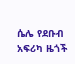ሴሌ የደቡብ አፍሪካ ዜጎች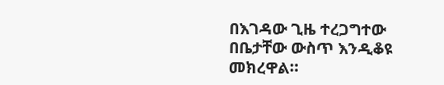በእገዳው ጊዜ ተረጋግተው በቤታቸው ውስጥ እንዲቆዩ መክረዋል።